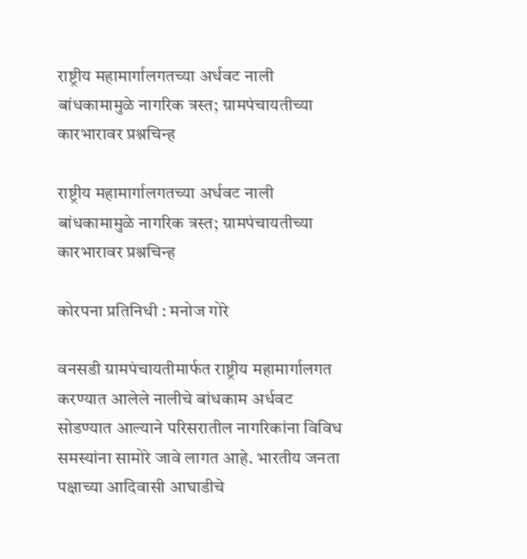राष्ट्रीय महामार्गालगतच्या अर्धवट नाली बांधकामामुळे नागरिक त्रस्त; ग्रामपंचायतीच्या कारभारावर प्रश्नचिन्ह

राष्ट्रीय महामार्गालगतच्या अर्धवट नाली बांधकामामुळे नागरिक त्रस्त; ग्रामपंचायतीच्या कारभारावर प्रश्नचिन्ह

कोरपना प्रतिनिधी : मनोज गोरे

वनसडी ग्रामपंचायतीमार्फत राष्ट्रीय महामार्गालगत करण्यात आलेले नालीचे बांधकाम अर्धवट सोडण्यात आल्याने परिसरातील नागरिकांना विविध समस्यांना सामोरे जावे लागत आहे. भारतीय जनता पक्षाच्या आदिवासी आघाडीचे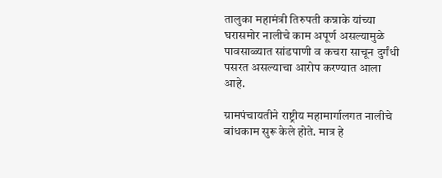तालुका महामंत्री तिरुपती कन्नाके यांच्या घरासमोर नालीचे काम अपूर्ण असल्यामुळे पावसाळ्यात सांडपाणी व कचरा साचून दुर्गंधी पसरत असल्याचा आरोप करण्यात आला आहे.

ग्रामपंचायतीने राष्ट्रीय महामार्गालगत नालीचे बांधकाम सुरू केले होते. मात्र हे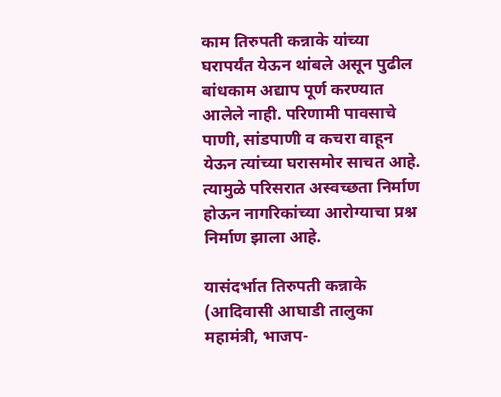काम तिरुपती कन्नाके यांच्या घरापर्यंत येऊन थांबले असून पुढील बांधकाम अद्याप पूर्ण करण्यात आलेले नाही. परिणामी पावसाचे पाणी, सांडपाणी व कचरा वाहून येऊन त्यांच्या घरासमोर साचत आहे. त्यामुळे परिसरात अस्वच्छता निर्माण होऊन नागरिकांच्या आरोग्याचा प्रश्न निर्माण झाला आहे.

यासंदर्भात तिरुपती कन्नाके (आदिवासी आघाडी तालुका महामंत्री, भाजप-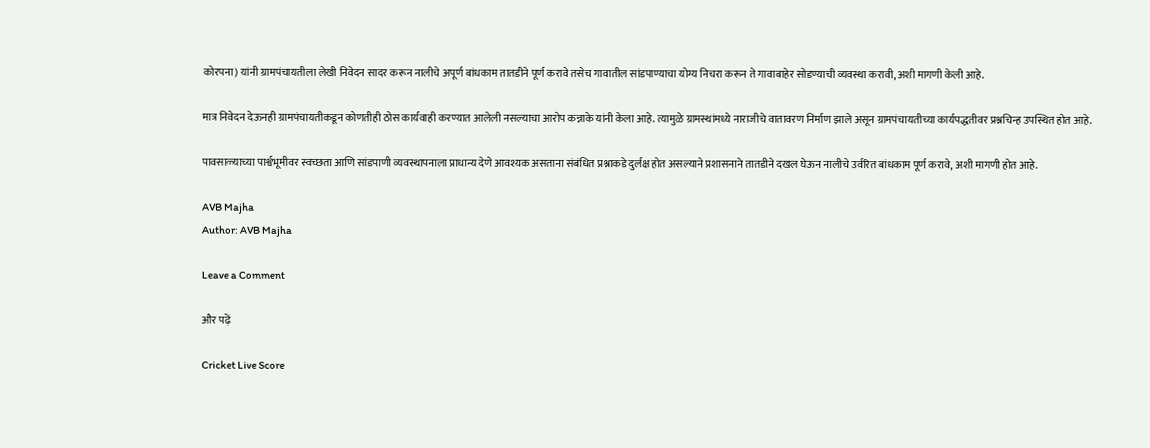कोरपना) यांनी ग्रामपंचायतीला लेखी निवेदन सादर करून नालीचे अपूर्ण बांधकाम तातडीने पूर्ण करावे तसेच गावातील सांडपाण्याचा योग्य निचरा करून ते गावाबाहेर सोडण्याची व्यवस्था करावी, अशी मागणी केली आहे.

मात्र निवेदन देऊनही ग्रामपंचायतीकडून कोणतीही ठोस कार्यवाही करण्यात आलेली नसल्याचा आरोप कन्नाके यांनी केला आहे. त्यामुळे ग्रामस्थांमध्ये नाराजीचे वातावरण निर्माण झाले असून ग्रामपंचायतीच्या कार्यपद्धतीवर प्रश्नचिन्ह उपस्थित होत आहे.

पावसाळ्याच्या पार्श्वभूमीवर स्वच्छता आणि सांडपाणी व्यवस्थापनाला प्राधान्य देणे आवश्यक असताना संबंधित प्रश्नाकडे दुर्लक्ष होत असल्याने प्रशासनाने तातडीने दखल घेऊन नालीचे उर्वरित बांधकाम पूर्ण करावे, अशी मागणी होत आहे.

AVB Majha
Author: AVB Majha

Leave a Comment

और पढ़ें

Cricket Live Score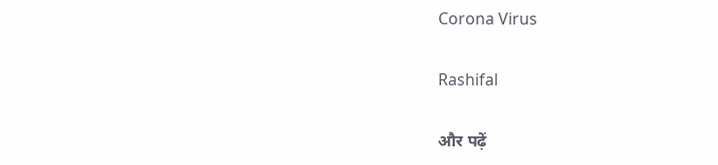Corona Virus

Rashifal

और पढ़ें